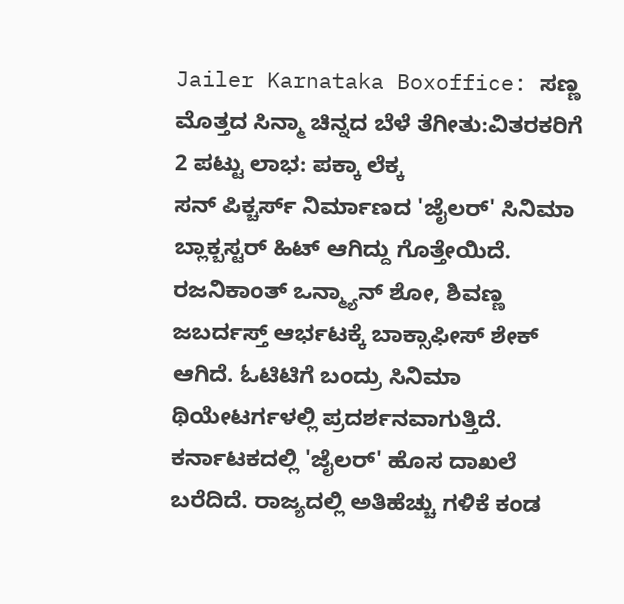Jailer Karnataka Boxoffice: ಸಣ್ಣ ಮೊತ್ತದ ಸಿನ್ಮಾ ಚಿನ್ನದ ಬೆಳೆ ತೆಗೀತು:ವಿತರಕರಿಗೆ 2 ಪಟ್ಟು ಲಾಭ: ಪಕ್ಕಾ ಲೆಕ್ಕ
ಸನ್ ಪಿಕ್ಚರ್ಸ್ ನಿರ್ಮಾಣದ 'ಜೈಲರ್' ಸಿನಿಮಾ ಬ್ಲಾಕ್ಬಸ್ಟರ್ ಹಿಟ್ ಆಗಿದ್ದು ಗೊತ್ತೇಯಿದೆ. ರಜನಿಕಾಂತ್ ಒನ್ಮ್ಯಾನ್ ಶೋ, ಶಿವಣ್ಣ ಜಬರ್ದಸ್ತ್ ಆರ್ಭಟಕ್ಕೆ ಬಾಕ್ಸಾಫೀಸ್ ಶೇಕ್ ಆಗಿದೆ. ಓಟಿಟಿಗೆ ಬಂದ್ರು ಸಿನಿಮಾ ಥಿಯೇಟರ್ಗಳಲ್ಲಿ ಪ್ರದರ್ಶನವಾಗುತ್ತಿದೆ. ಕರ್ನಾಟಕದಲ್ಲಿ 'ಜೈಲರ್' ಹೊಸ ದಾಖಲೆ ಬರೆದಿದೆ. ರಾಜ್ಯದಲ್ಲಿ ಅತಿಹೆಚ್ಚು ಗಳಿಕೆ ಕಂಡ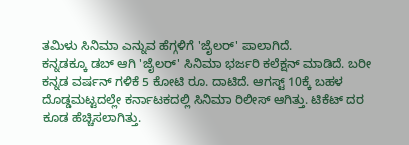ತಮಿಳು ಸಿನಿಮಾ ಎನ್ನುವ ಹೆಗ್ಗಳಿಗೆ 'ಜೈಲರ್' ಪಾಲಾಗಿದೆ.
ಕನ್ನಡಕ್ಕೂ ಡಬ್ ಆಗಿ 'ಜೈಲರ್' ಸಿನಿಮಾ ಭರ್ಜರಿ ಕಲೆಕ್ಷನ್ ಮಾಡಿದೆ. ಬರೀ ಕನ್ನಡ ವರ್ಷನ್ ಗಳಿಕೆ 5 ಕೋಟಿ ರೂ. ದಾಟಿದೆ. ಆಗಸ್ಟ್ 10ಕ್ಕೆ ಬಹಳ ದೊಡ್ಡಮಟ್ಟದಲ್ಲೇ ಕರ್ನಾಟಕದಲ್ಲಿ ಸಿನಿಮಾ ರಿಲೀಸ್ ಆಗಿತ್ತು. ಟಿಕೆಟ್ ದರ ಕೂಡ ಹೆಚ್ಚಿಸಲಾಗಿತ್ತು.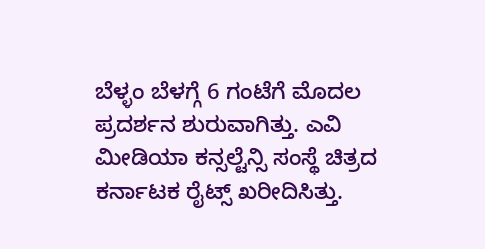ಬೆಳ್ಳಂ ಬೆಳಗ್ಗೆ 6 ಗಂಟೆಗೆ ಮೊದಲ ಪ್ರದರ್ಶನ ಶುರುವಾಗಿತ್ತು. ಎವಿ ಮೀಡಿಯಾ ಕನ್ಸಲ್ಟೆನ್ಸಿ ಸಂಸ್ಥೆ ಚಿತ್ರದ ಕರ್ನಾಟಕ ರೈಟ್ಸ್ ಖರೀದಿಸಿತ್ತು.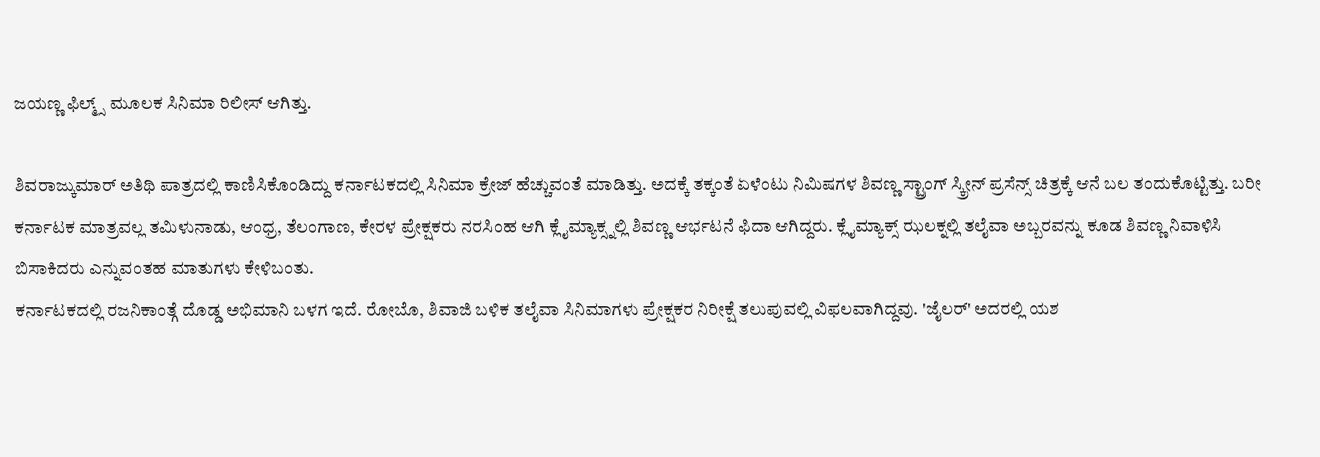ಜಯಣ್ಣ ಫಿಲ್ಮ್ಸ್ ಮೂಲಕ ಸಿನಿಮಾ ರಿಲೀಸ್ ಆಗಿತ್ತು.

ಶಿವರಾಜ್ಕುಮಾರ್ ಅತಿಥಿ ಪಾತ್ರದಲ್ಲಿ ಕಾಣಿಸಿಕೊಂಡಿದ್ದು ಕರ್ನಾಟಕದಲ್ಲಿ ಸಿನಿಮಾ ಕ್ರೇಜ್ ಹೆಚ್ಚುವಂತೆ ಮಾಡಿತ್ತು. ಅದಕ್ಕೆ ತಕ್ಕಂತೆ ಏಳೆಂಟು ನಿಮಿಷಗಳ ಶಿವಣ್ಣ ಸ್ಟ್ರಾಂಗ್ ಸ್ಕ್ರೀನ್ ಪ್ರಸೆನ್ಸ್ ಚಿತ್ರಕ್ಕೆ ಆನೆ ಬಲ ತಂದುಕೊಟ್ಟಿತ್ತು. ಬರೀ ಕರ್ನಾಟಕ ಮಾತ್ರವಲ್ಲ ತಮಿಳುನಾಡು, ಆಂಧ್ರ, ತೆಲಂಗಾಣ, ಕೇರಳ ಪ್ರೇಕ್ಷಕರು ನರಸಿಂಹ ಆಗಿ ಕ್ಲೈಮ್ಯಾಕ್ಸ್ನಲ್ಲಿ ಶಿವಣ್ಣ ಆರ್ಭಟನೆ ಫಿದಾ ಆಗಿದ್ದರು. ಕ್ಲೈಮ್ಯಾಕ್ಸ್ ಝಲಕ್ನಲ್ಲಿ ತಲೈವಾ ಅಬ್ಬರವನ್ನು ಕೂಡ ಶಿವಣ್ಣ ನಿವಾಳಿಸಿ ಬಿಸಾಕಿದರು ಎನ್ನುವಂತಹ ಮಾತುಗಳು ಕೇಳಿಬಂತು.
ಕರ್ನಾಟಕದಲ್ಲಿ ರಜನಿಕಾಂತ್ಗೆ ದೊಡ್ಡ ಅಭಿಮಾನಿ ಬಳಗ ಇದೆ. ರೋಬೊ, ಶಿವಾಜಿ ಬಳಿಕ ತಲೈವಾ ಸಿನಿಮಾಗಳು ಪ್ರೇಕ್ಷಕರ ನಿರೀಕ್ಷೆ ತಲುಪುವಲ್ಲಿ ವಿಫಲವಾಗಿದ್ದವು. 'ಜೈಲರ್' ಅದರಲ್ಲಿ ಯಶ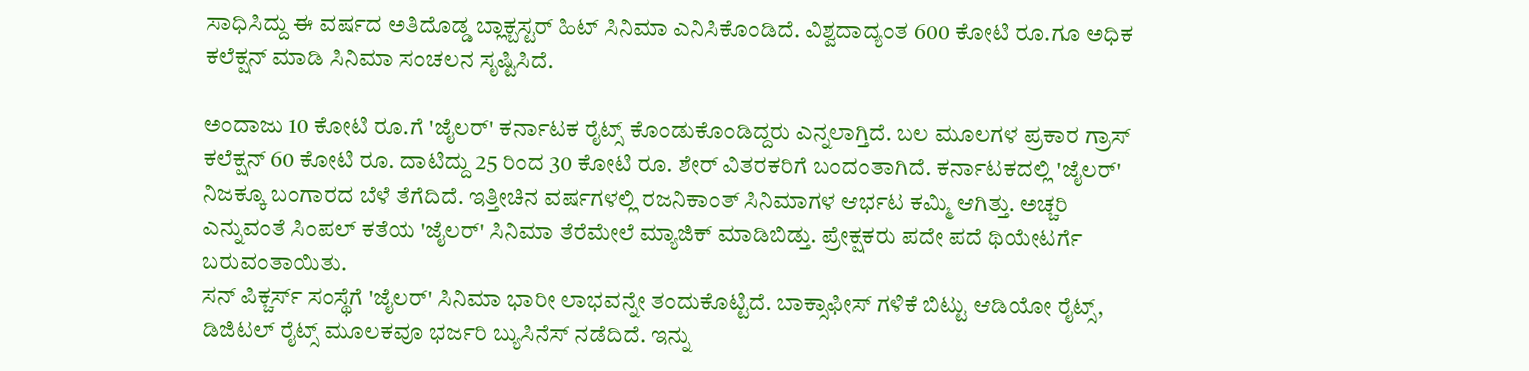ಸಾಧಿಸಿದ್ದು ಈ ವರ್ಷದ ಅತಿದೊಡ್ಡ ಬ್ಲಾಕ್ಬಸ್ಟರ್ ಹಿಟ್ ಸಿನಿಮಾ ಎನಿಸಿಕೊಂಡಿದೆ. ವಿಶ್ವದಾದ್ಯಂತ 600 ಕೋಟಿ ರೂ.ಗೂ ಅಧಿಕ ಕಲೆಕ್ಷನ್ ಮಾಡಿ ಸಿನಿಮಾ ಸಂಚಲನ ಸೃಷ್ಟಿಸಿದೆ.

ಅಂದಾಜು 10 ಕೋಟಿ ರೂ.ಗೆ 'ಜೈಲರ್' ಕರ್ನಾಟಕ ರೈಟ್ಸ್ ಕೊಂಡುಕೊಂಡಿದ್ದರು ಎನ್ನಲಾಗ್ತಿದೆ. ಬಲ ಮೂಲಗಳ ಪ್ರಕಾರ ಗ್ರಾಸ್ ಕಲೆಕ್ಷನ್ 60 ಕೋಟಿ ರೂ. ದಾಟಿದ್ದು 25 ರಿಂದ 30 ಕೋಟಿ ರೂ. ಶೇರ್ ವಿತರಕರಿಗೆ ಬಂದಂತಾಗಿದೆ. ಕರ್ನಾಟಕದಲ್ಲಿ 'ಜೈಲರ್' ನಿಜಕ್ಕೂ ಬಂಗಾರದ ಬೆಳೆ ತೆಗೆದಿದೆ. ಇತ್ತೀಚಿನ ವರ್ಷಗಳಲ್ಲಿ ರಜನಿಕಾಂತ್ ಸಿನಿಮಾಗಳ ಆರ್ಭಟ ಕಮ್ಮಿ ಆಗಿತ್ತು. ಅಚ್ಚರಿ ಎನ್ನುವಂತೆ ಸಿಂಪಲ್ ಕತೆಯ 'ಜೈಲರ್' ಸಿನಿಮಾ ತೆರೆಮೇಲೆ ಮ್ಯಾಜಿಕ್ ಮಾಡಿಬಿಡ್ತು. ಪ್ರೇಕ್ಷಕರು ಪದೇ ಪದೆ ಥಿಯೇಟರ್ಗೆ ಬರುವಂತಾಯಿತು.
ಸನ್ ಪಿಕ್ಚರ್ಸ್ ಸಂಸ್ಥೆಗೆ 'ಜೈಲರ್' ಸಿನಿಮಾ ಭಾರೀ ಲಾಭವನ್ನೇ ತಂದುಕೊಟ್ಟಿದೆ. ಬಾಕ್ಸಾಫೀಸ್ ಗಳಿಕೆ ಬಿಟ್ಟು ಆಡಿಯೋ ರೈಟ್ಸ್, ಡಿಜಿಟಲ್ ರೈಟ್ಸ್ ಮೂಲಕವೂ ಭರ್ಜರಿ ಬ್ಯುಸಿನೆಸ್ ನಡೆದಿದೆ. ಇನ್ನು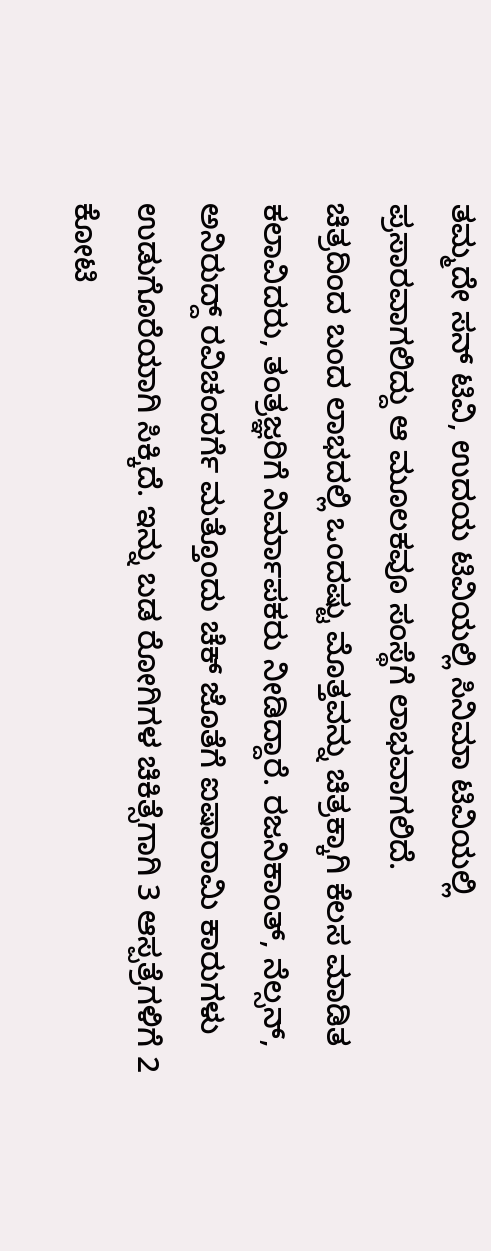ತಮ್ಮದೇ ಸನ್ ಟಿವಿ, ಉದಯ ಟಿವಿಯಲ್ಲಿ ಸಿನಿಮಾ ಟಿವಿಯಲ್ಲಿ ಪ್ರಸಾರವಾಗಲಿದ್ದು ಆ ಮೂಲಕವೂ ಸಂಸ್ಥೆಗೆ ಲಾಭವಾಗಲಿದೆ.
ಚಿತ್ರದಿಂದ ಬಂದ ಲಾಭದಲ್ಲಿ ಒಂದಷ್ಟು ಮೊತ್ತವನ್ನು ಚಿತ್ರಕ್ಕಾಗಿ ಕೆಲಸ ಮಾಡಿತ ಕಲಾವಿದರು, ತಂತ್ರಜ್ಞರಿಗೆ ನಿರ್ಮಾಪಕರು ನೀಡಿದ್ದಾರೆ. ರಜನಿಕಾಂತ್, ನೆಲ್ಸನ್, ಅನಿರುದ್ದ್ ರವಿಚಂದರ್ಗೆ ಮತ್ತೊಂದು ಚೆಕ್ ಜೊತೆಗೆ ಐಷಾರಾಮಿ ಕಾರುಗಳು ಉಡುಗೊರೆಯಾಗಿ ಸಿಕ್ಕಿದೆ. ಇನ್ನು ಬಡ ರೋಗಿಗಳ ಚಿಕಿತ್ಸೆಗಾಗಿ 3 ಆಸ್ಪತ್ರೆಗಳಿಗೆ 2 ಕೋಟಿ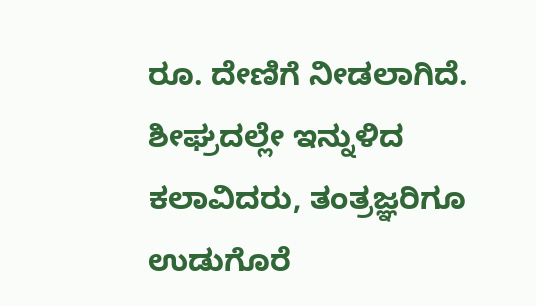ರೂ. ದೇಣಿಗೆ ನೀಡಲಾಗಿದೆ.
ಶೀಘ್ರದಲ್ಲೇ ಇನ್ನುಳಿದ ಕಲಾವಿದರು, ತಂತ್ರಜ್ಞರಿಗೂ ಉಡುಗೊರೆ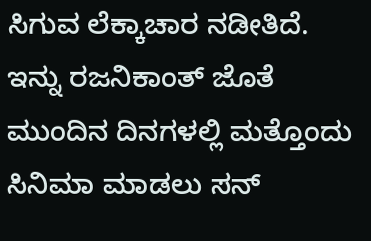ಸಿಗುವ ಲೆಕ್ಕಾಚಾರ ನಡೀತಿದೆ. ಇನ್ನು ರಜನಿಕಾಂತ್ ಜೊತೆ ಮುಂದಿನ ದಿನಗಳಲ್ಲಿ ಮತ್ತೊಂದು ಸಿನಿಮಾ ಮಾಡಲು ಸನ್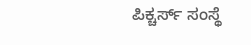ಪಿಕ್ಚರ್ಸ್ ಸಂಸ್ಥೆ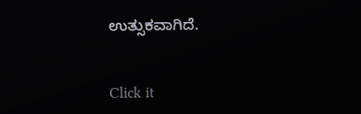ಉತ್ಸುಕವಾಗಿದೆ.


Click it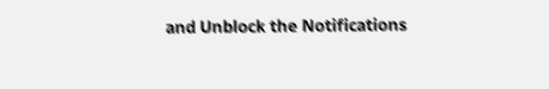and Unblock the Notifications